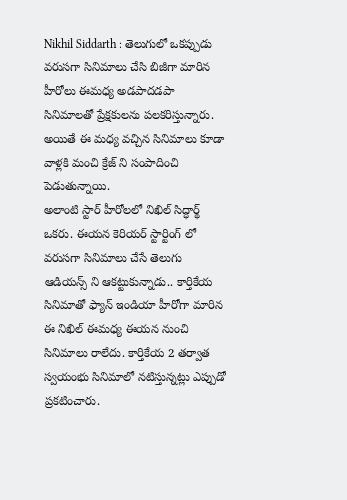Nikhil Siddarth : తెలుగులో ఒకప్పుడు వరుసగా సినిమాలు చేసి బిజీగా మారిన హీరోలు ఈమధ్య అడపాదడపా సినిమాలతో ప్రేక్షకులను పలకరిస్తున్నారు. అయితే ఈ మధ్య వచ్చిన సినిమాలు కూడా వాళ్లకి మంచి క్రేజ్ ని సంపాదించి పెడుతున్నాయి.
అలాంటి స్టార్ హీరోలలో నిఖిల్ సిద్ధార్థ్ ఒకరు. ఈయన కెరియర్ స్టార్టింగ్ లో వరుసగా సినిమాలు చేసే తెలుగు ఆడియన్స్ ని ఆకట్టుకున్నాడు.. కార్తికేయ సినిమాతో ఫ్యాన్ ఇండియా హీరోగా మారిన ఈ నిఖిల్ ఈమధ్య ఈయన నుంచి సినిమాలు రాలేదు. కార్తికేయ 2 తర్వాత స్వయంభు సినిమాలో నటిస్తున్నట్లు ఎప్పుడో ప్రకటించారు.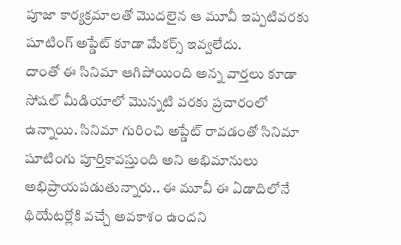పూజా కార్యక్రమాలతో మొదలైన ఆ మూవీ ఇప్పటివరకు షూటింగ్ అప్డేట్ కూడా మేకర్స్ ఇవ్వలేదు.
దాంతో ఈ సినిమా ఆగిపోయింది అన్న వార్తలు కూడా సోషల్ మీడియాలో మొన్నటి వరకు ప్రచారంలో ఉన్నాయి. సినిమా గురించి అప్డేట్ రావడంతో సినిమా షూటింగు పూర్తికావస్తుంది అని అభిమానులు అభిప్రాయపడుతున్నారు.. ఈ మూవీ ఈ ఏడాదిలోనే థియేటర్లోకి వచ్చే అవకాశం ఉందని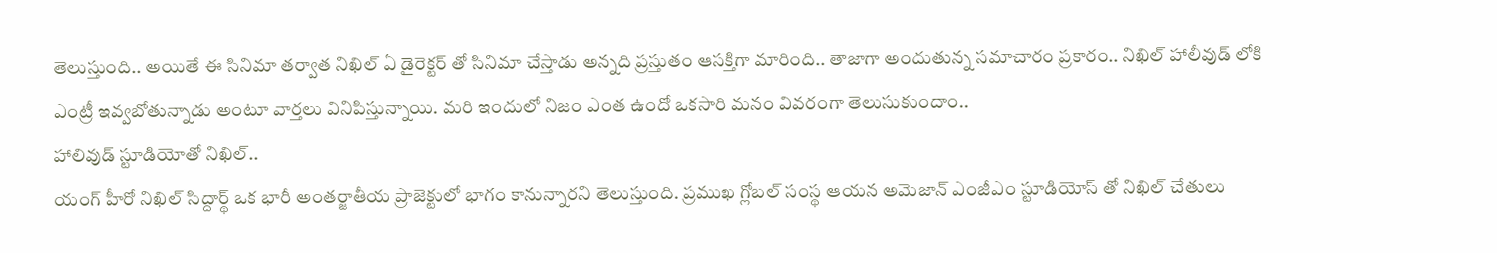తెలుస్తుంది.. అయితే ఈ సినిమా తర్వాత నిఖిల్ ఏ డైరెక్టర్ తో సినిమా చేస్తాడు అన్నది ప్రస్తుతం ఆసక్తిగా మారింది.. తాజాగా అందుతున్న సమాచారం ప్రకారం.. నిఖిల్ హాలీవుడ్ లోకి ఎంట్రీ ఇవ్వబోతున్నాడు అంటూ వార్తలు వినిపిస్తున్నాయి. మరి ఇందులో నిజం ఎంత ఉందో ఒకసారి మనం వివరంగా తెలుసుకుందాం..
హాలివుడ్ స్టూడియోతో నిఖిల్..
యంగ్ హీరో నిఖిల్ సిద్దార్థ్ ఒక భారీ అంతర్జాతీయ ప్రాజెక్టులో భాగం కానున్నారని తెలుస్తుంది. ప్రముఖ గ్లోబల్ సంస్థ ఆయన అమెజాన్ ఎంజీఎం స్టూడియోస్ తో నిఖిల్ చేతులు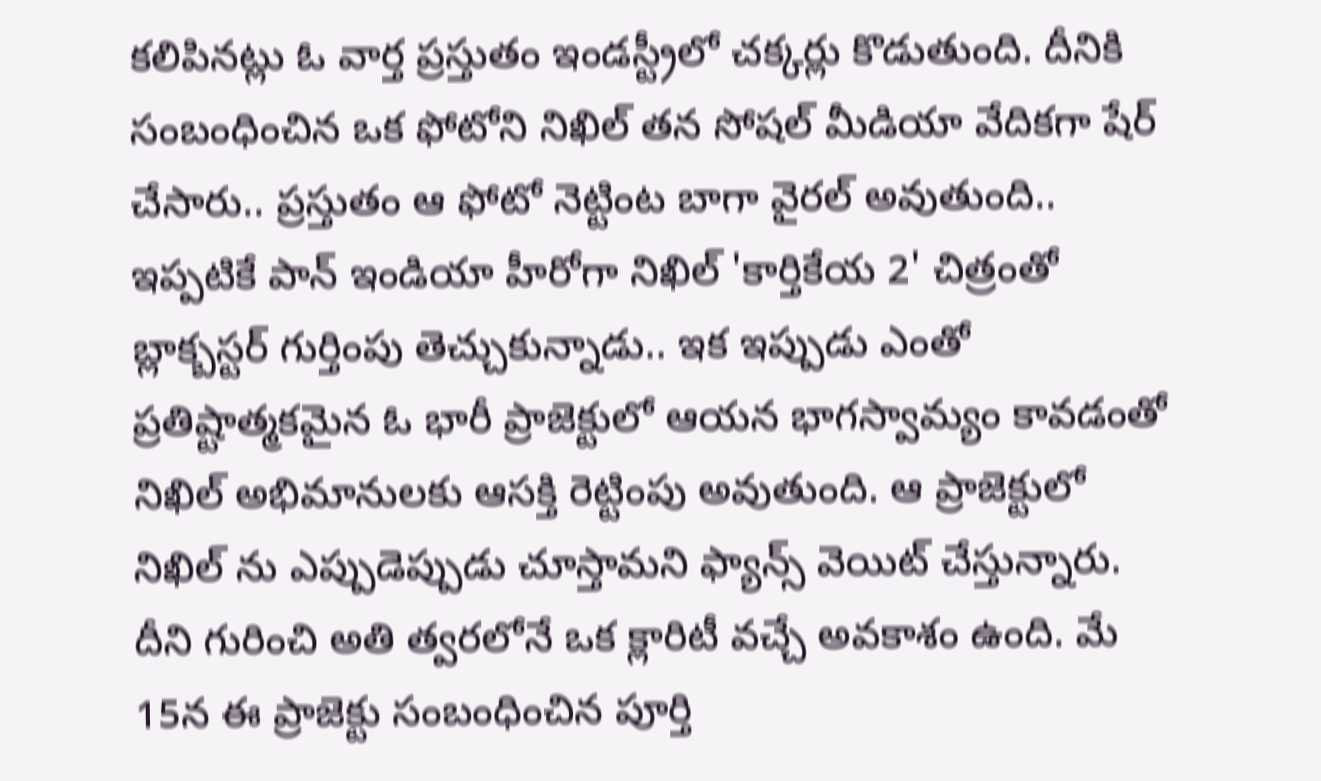కలిపినట్లు ఓ వార్త ప్రస్తుతం ఇండస్ట్రీలో చక్కర్లు కొడుతుంది. దీనికి సంబంధించిన ఒక ఫోటోని నిఖిల్ తన సోషల్ మీడియా వేదికగా షేర్ చేసారు.. ప్రస్తుతం ఆ ఫోటో నెట్టింట బాగా వైరల్ అవుతుంది.. ఇప్పటికే పాన్ ఇండియా హీరోగా నిఖిల్ 'కార్తికేయ 2' చిత్రంతో బ్లాక్బస్టర్ గుర్తింపు తెచ్చుకున్నాడు.. ఇక ఇప్పుడు ఎంతో ప్రతిష్టాత్మకమైన ఓ భారీ ప్రాజెక్టులో ఆయన భాగస్వామ్యం కావడంతో నిఖిల్ అభిమానులకు ఆసక్తి రెట్టింపు అవుతుంది. ఆ ప్రాజెక్టులో నిఖిల్ ను ఎప్పుడెప్పుడు చూస్తామని ఫ్యాన్స్ వెయిట్ చేస్తున్నారు. దీని గురించి అతి త్వరలోనే ఒక క్లారిటీ వచ్చే అవకాశం ఉంది. మే 15న ఈ ప్రాజెక్టు సంబంధించిన పూర్తి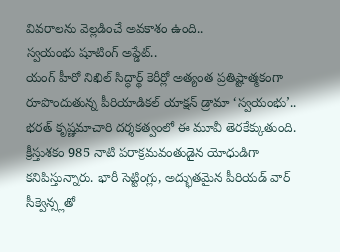వివరాలను వెల్లడించే అవకాశం ఉంది..
స్వయంభు షూటింగ్ అప్డేట్..
యంగ్ హీరో నిఖిల్ సిద్ధార్థ్ కెరీర్లో అత్యంత ప్రతిష్టాత్మకంగా రూపొందుతున్న పీరియాడికల్ యాక్షన్ డ్రామా ‘స్వయంభు’.. భరత్ కృష్ణమాచారి దర్శకత్వంలో ఈ మూవీ తెరకేక్కుతుంది. క్రీస్తుశకం 985 నాటి పరాక్రమవంతుడైన యోధుడిగా కనిపిస్తున్నారు. భారీ సెట్టింగ్లు, అద్భుతమైన పీరియడ్ వార్ సీక్వెన్స్లతో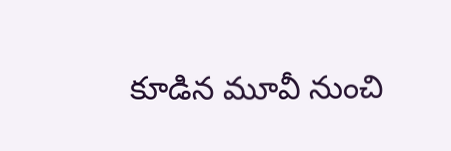కూడిన మూవీ నుంచి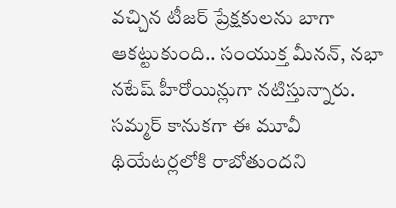వచ్చిన టీజర్ ప్రేక్షకులను బాగా ఆకట్టుకుంది.. సంయుక్త మీనన్, నభా నటేష్ హీరోయిన్లుగా నటిస్తున్నారు. సమ్మర్ కానుకగా ఈ మూవీ థియేటర్లలోకి రాబోతుందని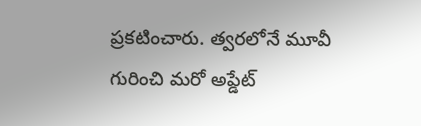ప్రకటించారు. త్వరలోనే మూవీ గురించి మరో అప్డేట్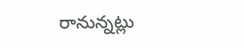రానున్నట్లు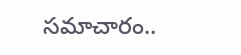సమాచారం..